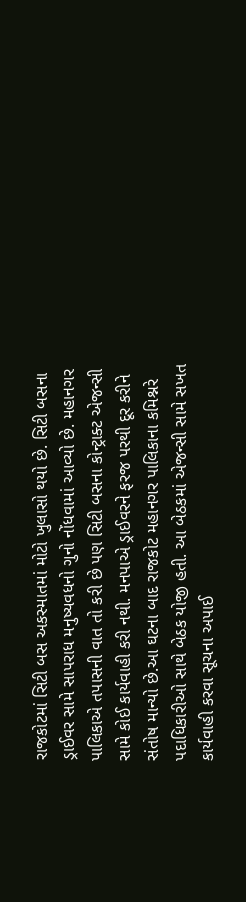રાજકોટમાં સિટી બસ અકસ્માતમાં મોટો ખુલાસો થયો છે. સિટી બસના ડ્રાઈવર સામે સાપરાધ મનુષ્યવધનો ગુનો નોંધવામાં આવ્યો છે. મહાનગર પાલિકાએ તપાસની વાત તો કરી છે પણ સિટી બસના કોન્ટ્રાક્ટ એજન્સી સામે કોઈ કાર્યવાહી કરી નથી. મનપાએ ડ્રાઈવરને ફરજ પરથી દૂર કરીને સંતોષ માન્યો છે.આ ઘટના બાદ રાજકોટ મહાનગર પાલિકાના કમિશ્નરે પદાધિકારીઓ સાથે બેઠક યોજી હતી. આ બેઠકમાં એજન્સી સામે સખત કાર્યવાહી કરવા સૂચના અપાઈ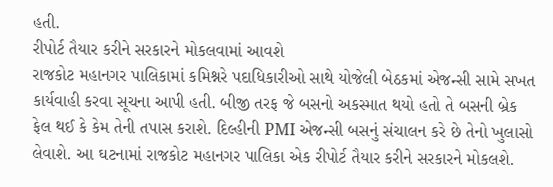હતી.
રીપોર્ટ તૈયાર કરીને સરકારને મોકલવામાં આવશે
રાજકોટ મહાનગર પાલિકામાં કમિશ્નરે પદાધિકારીઓ સાથે યોજેલી બેઠકમાં એજન્સી સામે સખત કાર્યવાહી કરવા સૂચના આપી હતી. બીજી તરફ જે બસનો અકસ્માત થયો હતો તે બસની બ્રેક ફેલ થઈ કે કેમ તેની તપાસ કરાશે. દિલ્હીની PMI એજન્સી બસનું સંચાલન કરે છે તેનો ખુલાસો લેવાશે. આ ઘટનામાં રાજકોટ મહાનગર પાલિકા એક રીપોર્ટ તૈયાર કરીને સરકારને મોકલશે.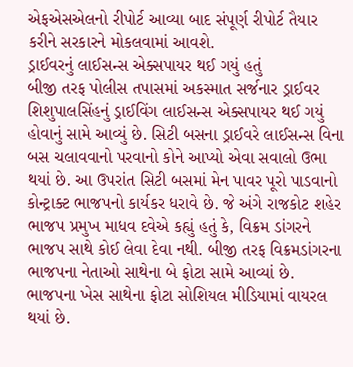એફએસએલનો રીપોર્ટ આવ્યા બાદ સંપૂર્ણ રીપોર્ટ તૈયાર કરીને સરકારને મોકલવામાં આવશે.
ડ્રાઈવરનું લાઈસન્સ એક્સપાયર થઈ ગયું હતું
બીજી તરફ પોલીસ તપાસમાં અકસ્માત સર્જનાર ડ્રાઈવર શિશુપાલસિંહનું ડ્રાઈવિંગ લાઈસન્સ એક્સપાયર થઈ ગયું હોવાનું સામે આવ્યું છે. સિટી બસના ડ્રાઈવરે લાઈસન્સ વિના બસ ચલાવવાનો પરવાનો કોને આપ્યો એવા સવાલો ઉભા થયાં છે. આ ઉપરાંત સિટી બસમાં મેન પાવર પૂરો પાડવાનો કોન્ટ્રાક્ટ ભાજપનો કાર્યકર ધરાવે છે. જે અંગે રાજકોટ શહેર ભાજપ પ્રમુખ માધવ દવેએ કહ્યું હતું કે, વિક્રમ ડાંગરને ભાજપ સાથે કોઈ લેવા દેવા નથી. બીજી તરફ વિક્રમડાંગરના ભાજપના નેતાઓ સાથેના બે ફોટા સામે આવ્યાં છે. ભાજપના ખેસ સાથેના ફોટા સોશિયલ મીડિયામાં વાયરલ થયાં છે.